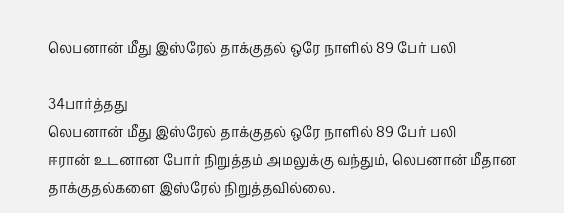லெபனான் மீது இஸ்ரேல் தாக்குதல் ஒரே நாளில் 89 பேர் பலி

34பார்த்தது
லெபனான் மீது இஸ்ரேல் தாக்குதல் ஒரே நாளில் 89 பேர் பலி
ஈரான் உடனான போர் நிறுத்தம் அமலுக்கு வந்தும், லெபனான் மீதான தாக்குதல்களை இஸ்ரேல் நிறுத்தவில்லை.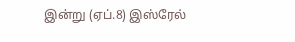இன்று (ஏப்.8) இஸ்ரேல்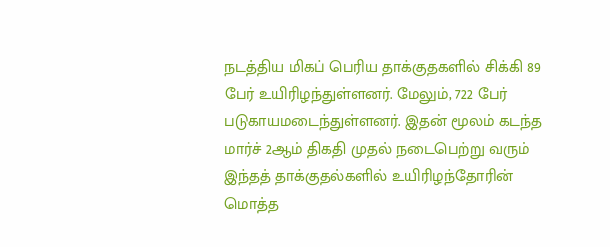நடத்திய மிகப் பெரிய தாக்குதகளில் சிக்கி 89 பேர் உயிரிழந்துள்ளனர். மேலும், 722 பேர் படுகாயமடைந்துள்ளனர். இதன் மூலம் கடந்த மார்ச் 2ஆம் திகதி முதல் நடைபெற்று வரும் இந்தத் தாக்குதல்களில் உயிரிழந்தோரின் மொத்த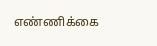எண்ணிக்கை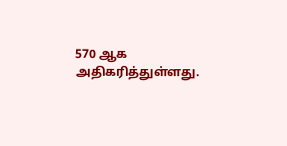570 ஆக அதிகரித்துள்ளது.